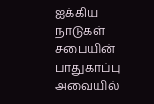ஐக்கிய நாடுகள் சபையின் பாதுகாப்பு அவையில்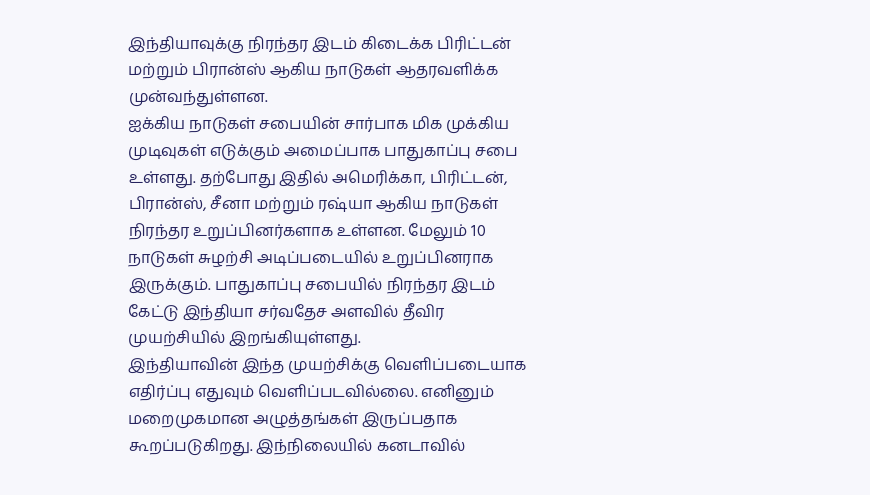இந்தியாவுக்கு நிரந்தர இடம் கிடைக்க பிரிட்டன் மற்றும் பிரான்ஸ் ஆகிய நாடுகள் ஆதரவளிக்க முன்வந்துள்ளன.
ஐக்கிய நாடுகள் சபையின் சார்பாக மிக முக்கிய முடிவுகள் எடுக்கும் அமைப்பாக பாதுகாப்பு சபை உள்ளது. தற்போது இதில் அமெரிக்கா, பிரிட்டன், பிரான்ஸ், சீனா மற்றும் ரஷ்யா ஆகிய நாடுகள் நிரந்தர உறுப்பினர்களாக உள்ளன. மேலும் 10 நாடுகள் சுழற்சி அடிப்படையில் உறுப்பினராக இருக்கும். பாதுகாப்பு சபையில் நிரந்தர இடம் கேட்டு இந்தியா சர்வதேச அளவில் தீவிர முயற்சியில் இறங்கியுள்ளது.
இந்தியாவின் இந்த முயற்சிக்கு வெளிப்படையாக எதிர்ப்பு எதுவும் வெளிப்படவில்லை. எனினும் மறைமுகமான அழுத்தங்கள் இருப்பதாக கூறப்படுகிறது. இந்நிலையில் கனடாவில்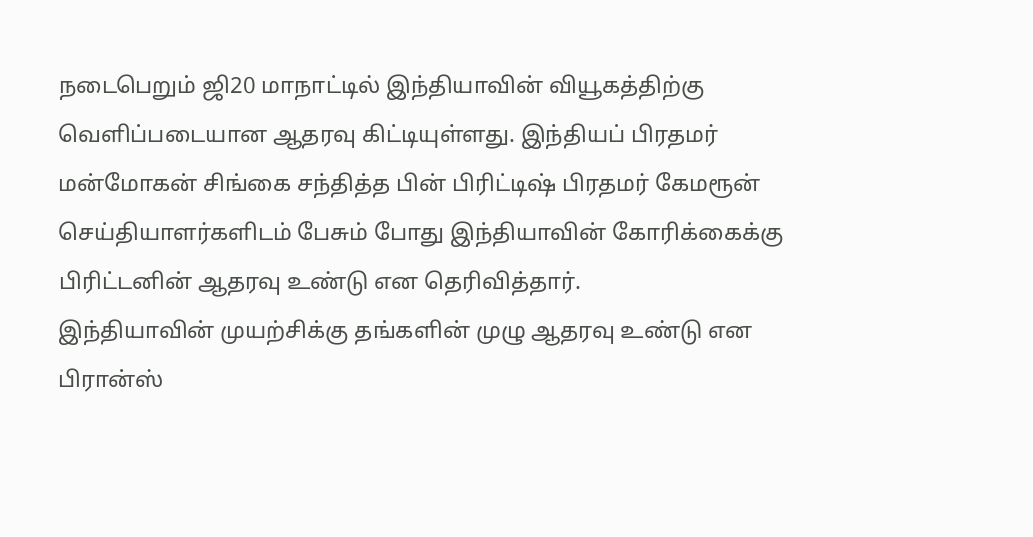நடைபெறும் ஜி20 மாநாட்டில் இந்தியாவின் வியூகத்திற்கு வெளிப்படையான ஆதரவு கிட்டியுள்ளது. இந்தியப் பிரதமர் மன்மோகன் சிங்கை சந்தித்த பின் பிரிட்டிஷ் பிரதமர் கேமரூன் செய்தியாளர்களிடம் பேசும் போது இந்தியாவின் கோரிக்கைக்கு பிரிட்டனின் ஆதரவு உண்டு என தெரிவித்தார்.
இந்தியாவின் முயற்சிக்கு தங்களின் முழு ஆதரவு உண்டு என பிரான்ஸ்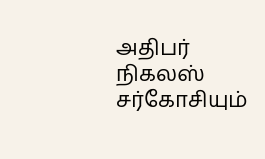அதிபர் நிகலஸ் சர்கோசியும்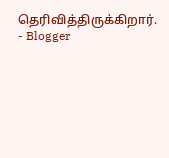தெரிவித்திருக்கிறார்.
- Blogger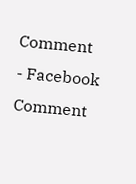Comment
- Facebook Comment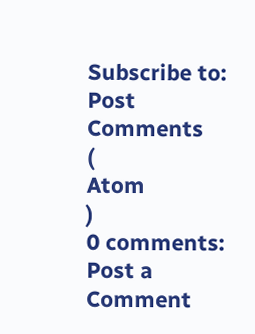Subscribe to:
Post Comments
(
Atom
)
0 comments:
Post a Comment